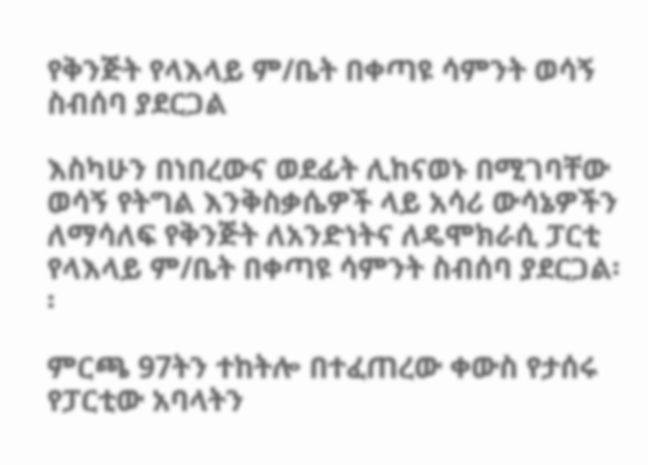የቅንጅት የላእላይ ም/ቤት በቀጣዩ ሳምንት ወሳኝ ስብሰባ ያደርጋል

እስካሁን በነበረውና ወደፊት ሊከናወኑ በሚገባቸው ወሳኝ የትግል እንቅስቃሴዎች ላይ አሳሪ ውሳኔዎችን ለማሳለፍ የቅንጅት ለአንድነትና ለዴሞክራሲ ፓርቲ የላእላይ ም/ቤት በቀጣዩ ሳምንት ስብሰባ ያደርጋል፡፡

ምርጫ 97ትን ተከትሎ በተፈጠረው ቀውስ የታሰሩ የፓርቲው አባላትን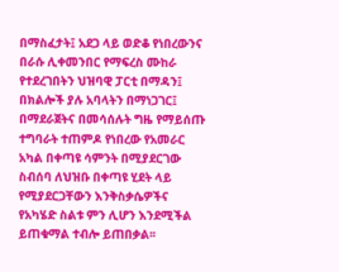በማስፈታት፤ አደጋ ላይ ወድቆ የነበረውንና በራሱ ሊቀመንበር የማፍረስ ሙከራ የተደረገበትን ህዝባዊ ፓርቲ በማዳን፤ በክልሎች ያሉ አባላትን በማነጋገር፤ በማደራጀትና በመሳሰሉት ግዜ የማይሰጡ ተግባራት ተጠምዶ የነበረው የአመራር አካል በቀጣዩ ሳምንት በሚያደርገው ስብሰባ ለህዝቡ በቀጣዩ ሂደት ላይ የሚያደርጋቸውን እንቅስቃሴዎችና የአካሄድ ስልቱ ምን ሊሆን እንደሚችል ይጠቁማል ተብሎ ይጠበቃል፡፡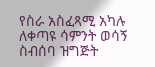የስራ አስፈጻሚ አካሉ ለቀጣዩ ሳምንት ወሳኝ ስብሰባ ዝግጅት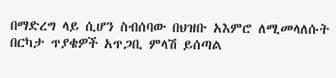በማድረግ ላይ ሲሆን ስብሰባው በህዝቡ አእምሮ ለሚመላለሱት በርካታ ጥያቄዎች አጥጋቢ ምላሽ ይሰጣል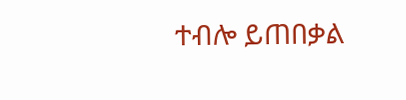ተብሎ ይጠበቃል